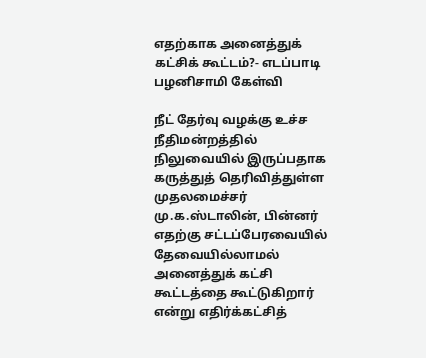எதற்காக அனைத்துக் கட்சிக் கூட்டம்?- எடப்பாடி பழனிசாமி கேள்வி

நீட் தேர்வு வழக்கு உச்ச நீதிமன்றத்தில் நிலுவையில் இருப்பதாக கருத்துத் தெரிவித்துள்ள முதலமைச்சர் மு.க.ஸ்டாலின், பின்னர் எதற்கு சட்டப்பேரவையில் தேவையில்லாமல் அனைத்துக் கட்சி கூட்டத்தை கூட்டுகிறார் என்று எதிர்க்கட்சித்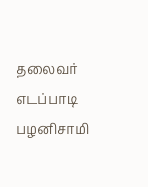தலைவர் எடப்பாடி பழனிசாமி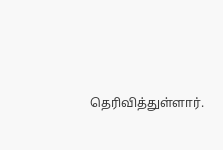தெரிவித்துள்ளார்.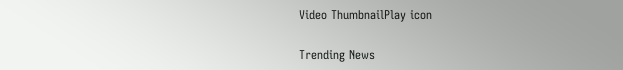Video ThumbnailPlay icon

Trending News